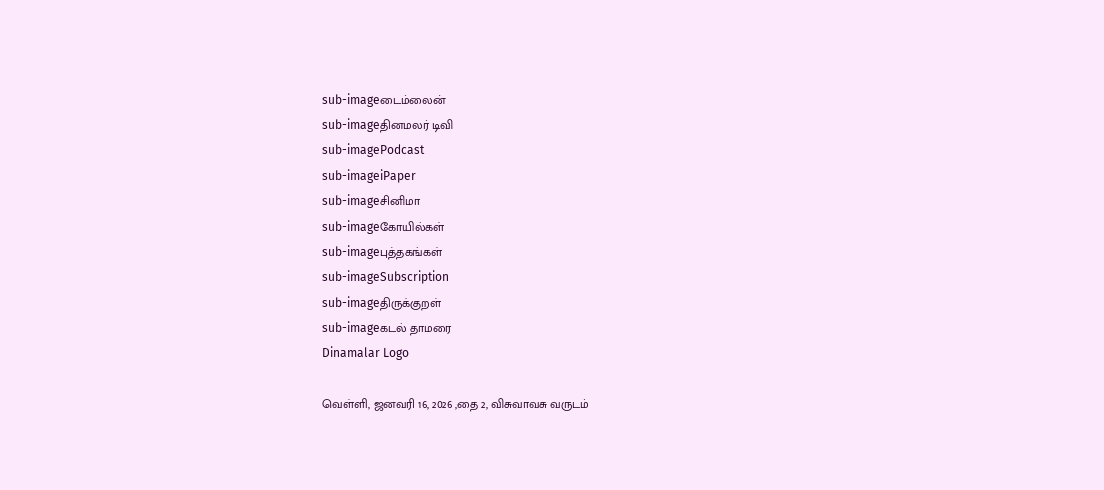sub-imageடைம்லைன்
sub-imageதினமலர் டிவி
sub-imagePodcast
sub-imageiPaper
sub-imageசினிமா
sub-imageகோயில்கள்
sub-imageபுத்தகங்கள்
sub-imageSubscription
sub-imageதிருக்குறள்
sub-imageகடல் தாமரை
Dinamalar Logo

வெள்ளி, ஜனவரி 16, 2026 ,தை 2, விசுவாவசு வருடம்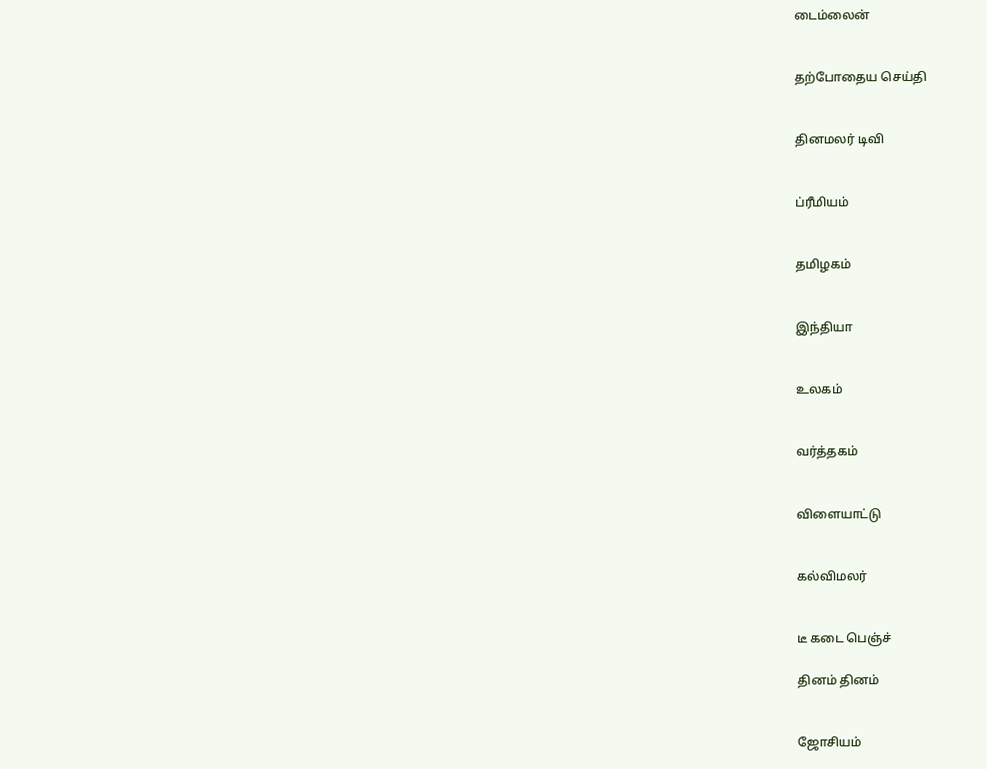டைம்லைன்


தற்போதைய செய்தி


தினமலர் டிவி


ப்ரீமியம்


தமிழகம்


இந்தியா


உலகம்


வர்த்தகம்


விளையாட்டு


கல்விமலர்


டீ கடை பெஞ்ச்

தினம் தினம்


ஜோசியம்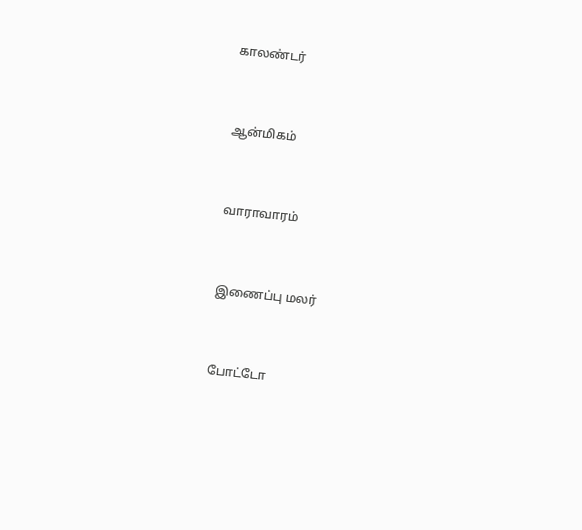காலண்டர்


ஆன்மிகம்


வாராவாரம்


இணைப்பு மலர்


போட்டோ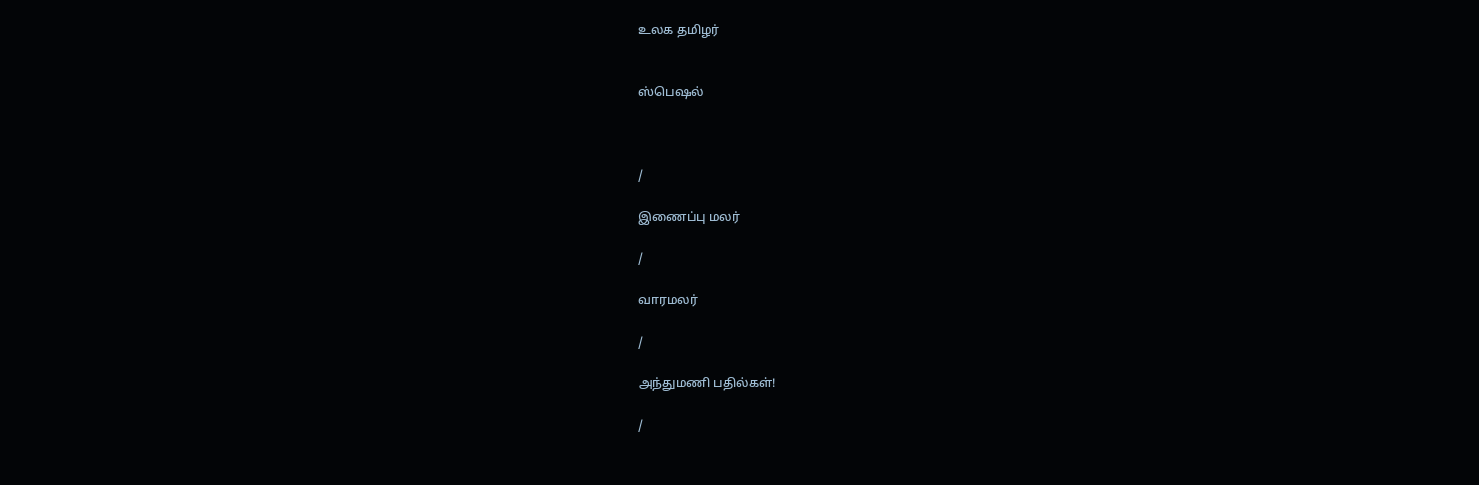உலக தமிழர்


ஸ்பெஷல்



/

இணைப்பு மலர்

/

வாரமலர்

/

அந்துமணி பதில்கள்!

/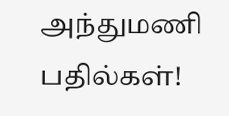அந்துமணி பதில்கள்!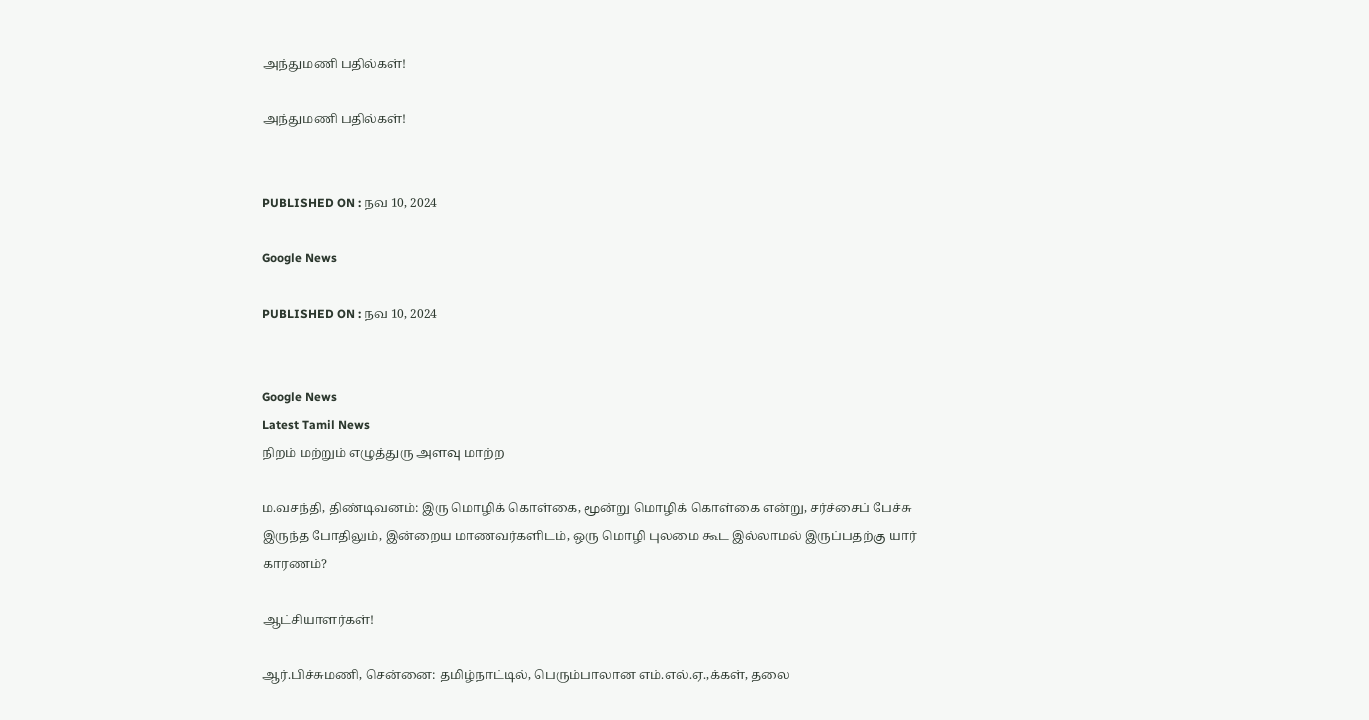அந்துமணி பதில்கள்!

அந்துமணி பதில்கள்!


PUBLISHED ON : நவ 10, 2024

Google News

PUBLISHED ON : நவ 10, 2024


Google News
Latest Tamil News
நிறம் மற்றும் எழுத்துரு அளவு மாற்ற

ம.வசந்தி, திண்டிவனம்: இரு மொழிக் கொள்கை, மூன்று மொழிக் கொள்கை என்று, சர்ச்சைப் பேச்சு இருந்த போதிலும், இன்றைய மாணவர்களிடம், ஒரு மொழி புலமை கூட இல்லாமல் இருப்பதற்கு யார் காரணம்?

ஆட்சியாளர்கள்!

ஆர்.பிச்சுமணி, சென்னை: தமிழ்நாட்டில், பெரும்பாலான எம்.எல்.ஏ.,க்கள், தலை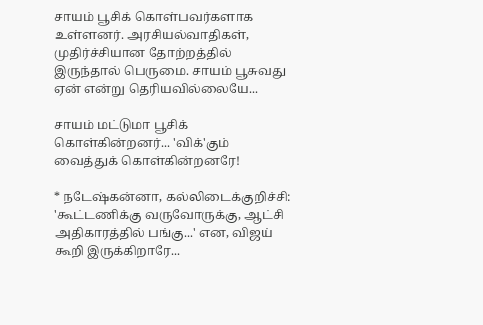சாயம் பூசிக் கொள்பவர்களாக உள்ளனர். அரசியல்வாதிகள், முதிர்ச்சியான தோற்றத்தில் இருந்தால் பெருமை. சாயம் பூசுவது ஏன் என்று தெரியவில்லையே...

சாயம் மட்டுமா பூசிக் கொள்கின்றனர்... 'விக்'கும் வைத்துக் கொள்கின்றனரே!

* நடேஷ்கன்னா, கல்லிடைக்குறிச்சி: 'கூட்டணிக்கு வருவோருக்கு, ஆட்சி அதிகாரத்தில் பங்கு...' என, விஜய் கூறி இருக்கிறாரே...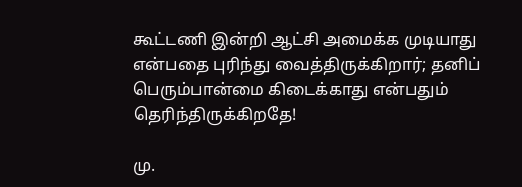கூட்டணி இன்றி ஆட்சி அமைக்க முடியாது என்பதை புரிந்து வைத்திருக்கிறார்; தனிப் பெரும்பான்மை கிடைக்காது என்பதும் தெரிந்திருக்கிறதே!

மு.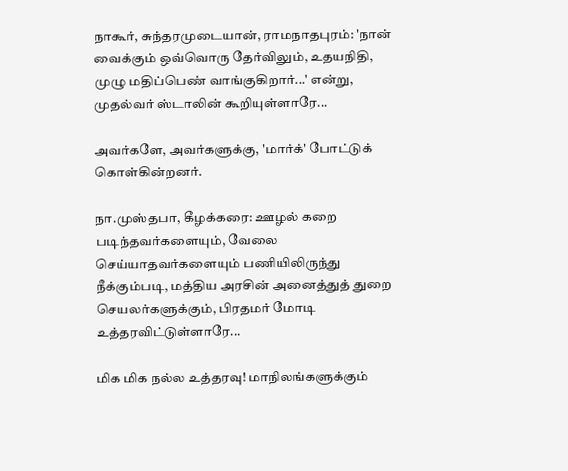நாகூர், சுந்தரமுடையான், ராமநாதபுரம்: 'நான் வைக்கும் ஒவ்வொரு தேர்விலும், உதயநிதி, முழு மதிப்பெண் வாங்குகிறார்...' என்று, முதல்வர் ஸ்டாலின் கூறியுள்ளாரே...

அவர்களே, அவர்களுக்கு, 'மார்க்' போட்டுக் கொள்கின்றனர்.

நா.முஸ்தபா, கீழக்கரை: ஊழல் கறை படிந்தவர்களையும், வேலை செய்யாதவர்களையும் பணியிலிருந்து நீக்கும்படி, மத்திய அரசின் அனைத்துத் துறை செயலர்களுக்கும், பிரதமர் மோடி உத்தரவிட்டுள்ளாரே...

மிக மிக நல்ல உத்தரவு! மாநிலங்களுக்கும்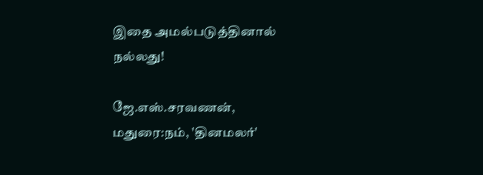இதை அமல்படுத்தினால் நல்லது!

ஜே.எஸ்.சரவணன், மதுரை:நம், 'தினமலர்'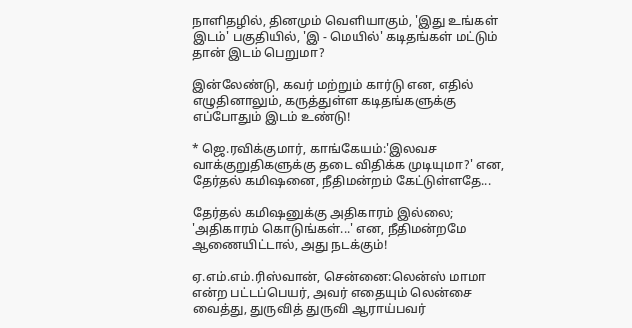நாளிதழில், தினமும் வெளியாகும், 'இது உங்கள் இடம்' பகுதியில், 'இ - மெயில்' கடிதங்கள் மட்டும் தான் இடம் பெறுமா?

இன்லேண்டு, கவர் மற்றும் கார்டு என, எதில் எழுதினாலும், கருத்துள்ள கடிதங்களுக்கு எப்போதும் இடம் உண்டு!

* ஜெ.ரவிக்குமார், காங்கேயம்:'இலவச வாக்குறுதிகளுக்கு தடை விதிக்க முடியுமா?' என, தேர்தல் கமிஷனை, நீதிமன்றம் கேட்டுள்ளதே...

தேர்தல் கமிஷனுக்கு அதிகாரம் இல்லை; 'அதிகாரம் கொடுங்கள்...' என, நீதிமன்றமே ஆணையிட்டால், அது நடக்கும்!

ஏ.எம்.எம்.ரிஸ்வான், சென்னை:லென்ஸ் மாமா என்ற பட்டப்பெயர், அவர் எதையும் லென்சை வைத்து, துருவித் துருவி ஆராய்பவர்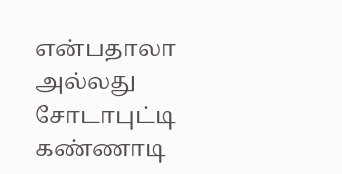என்பதாலா அல்லது சோடாபுட்டி கண்ணாடி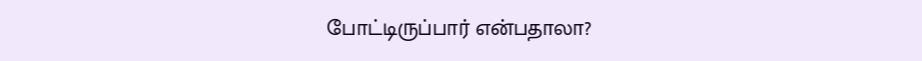போட்டிருப்பார் என்பதாலா?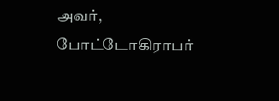அவர், போட்டோகிராபர்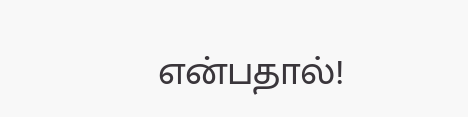என்பதால்!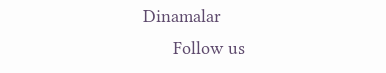Dinamalar
      Follow us